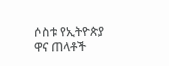ሶስቱ የኢትዮጵያ ዋና ጠላቶች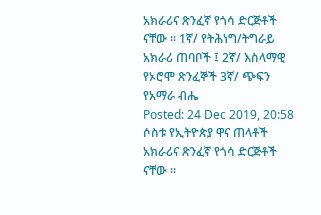አክራሪና ጽንፈኛ የጎሳ ድርጅቶች ናቸው ። 1ኛ/ የትሕነግ/ትግራይ አክራሪ ጠባቦች ፤ 2ኛ/ እስላማዊ የኦሮሞ ጽንፈኞች 3ኛ/ ጭፍን የአማራ ብሔ
Posted: 24 Dec 2019, 20:58
ሶስቱ የኢትዮጵያ ዋና ጠላቶች አክራሪና ጽንፈኛ የጎሳ ድርጅቶች ናቸው ።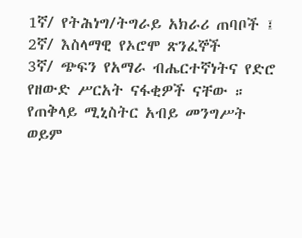1ኛ/ የትሕነግ/ትግራይ አክራሪ ጠባቦች ፤ 2ኛ/ እስላማዊ የኦሮሞ ጽንፈኞች
3ኛ/ ጭፍን የአማራ ብሔርተኛነትና የድሮ የዘውድ ሥርአት ናፋቂዎች ናቸው ።
የጠቅላይ ሚኒስትር አብይ መንግሥት ወይም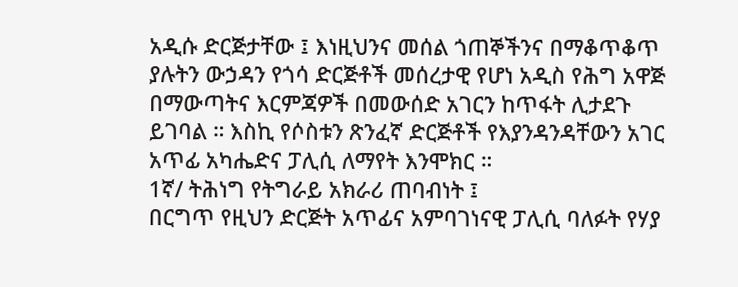አዲሱ ድርጅታቸው ፤ እነዚህንና መሰል ጎጠኞችንና በማቆጥቆጥ ያሉትን ውኃዳን የጎሳ ድርጅቶች መሰረታዊ የሆነ አዲስ የሕግ አዋጅ በማውጣትና እርምጃዎች በመውሰድ አገርን ከጥፋት ሊታደጉ ይገባል ። እስኪ የሶስቱን ጽንፈኛ ድርጅቶች የእያንዳንዳቸውን አገር አጥፊ አካሔድና ፓሊሲ ለማየት እንሞክር ።
1ኛ/ ትሕነግ የትግራይ አክራሪ ጠባብነት ፤
በርግጥ የዚህን ድርጅት አጥፊና አምባገነናዊ ፓሊሲ ባለፉት የሃያ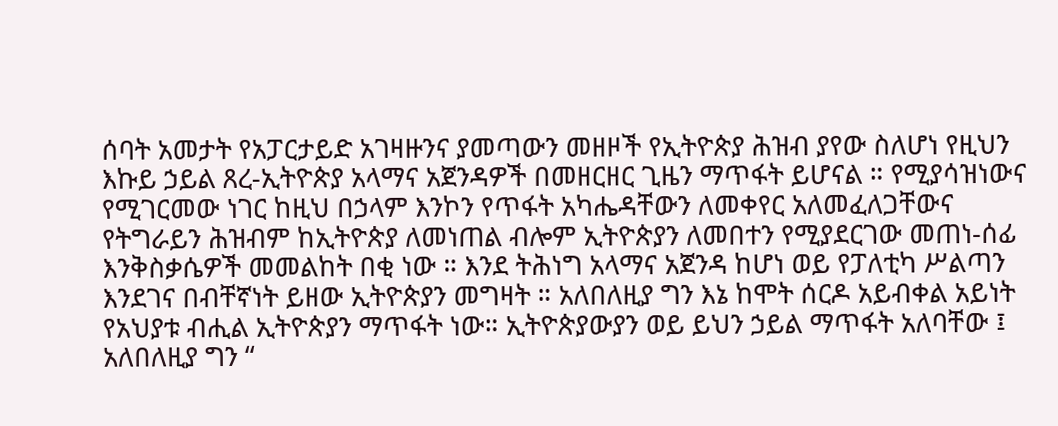ሰባት አመታት የአፓርታይድ አገዛዙንና ያመጣውን መዘዞች የኢትዮጵያ ሕዝብ ያየው ስለሆነ የዚህን እኩይ ኃይል ጸረ-ኢትዮጵያ አላማና አጀንዳዎች በመዘርዘር ጊዜን ማጥፋት ይሆናል ። የሚያሳዝነውና የሚገርመው ነገር ከዚህ በኃላም እንኮን የጥፋት አካሔዳቸውን ለመቀየር አለመፈለጋቸውና የትግራይን ሕዝብም ከኢትዮጵያ ለመነጠል ብሎም ኢትዮጵያን ለመበተን የሚያደርገው መጠነ-ሰፊ እንቅስቃሴዎች መመልከት በቂ ነው ። እንደ ትሕነግ አላማና አጀንዳ ከሆነ ወይ የፓለቲካ ሥልጣን እንደገና በብቸኛነት ይዘው ኢትዮጵያን መግዛት ። አለበለዚያ ግን እኔ ከሞት ሰርዶ አይብቀል አይነት የአህያቱ ብሒል ኢትዮጵያን ማጥፋት ነው። ኢትዮጵያውያን ወይ ይህን ኃይል ማጥፋት አለባቸው ፤ አለበለዚያ ግን “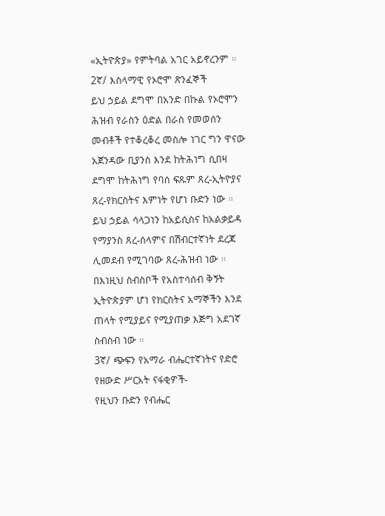«ኢትዮጵያ» የምትባል አገር አይኖረንም ።
2ኛ/ እስላማዊ የኦሮሞ ጽንፈኞች
ይህ ኃይል ደግሞ በአንድ በኩል የኦሮሞን ሕዝብ የራስን ዕድል በራስ የመወሰን መብቶች የተቆረቆረ መስሎ ነገር ግን ዋናው አጀንዳው ቢያንስ እንደ ከትሕነግ ሲበዛ ደግሞ ከትሕነግ የባሰ ፍጹም ጸረ-ኢትዮያና ጸረ-የክርስትና እምነት የሆነ ቡድን ነው ። ይህ ኃይል ሳላጋነን ከአይሲስና ከአልቃይዳ የማያንስ ጸረ-ሰላምና በሽብርተኛነት ደረጃ ሊመደብ የሚገባው ጸረ-ሕዝብ ነው ። በእነዚህ ስብስቦች የአስተሳሰብ ቅኝት ኢትዮጵያም ሆነ የክርስትና አማኞችን እንደ ጠላት የሚያይና የሚያጠቃ እጅግ አደገኛ ስብስብ ነው ።
3ኛ/ ጭፍን የአማራ ብሔርተኛነትና የድሮ የዘውድ ሥርአት ናፋቂዎች-
የዚህን ቡድን የብሔር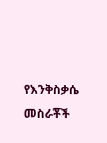የእንቅስቃሴ መስራቾች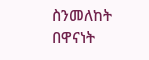ስንመለከት በዋናነት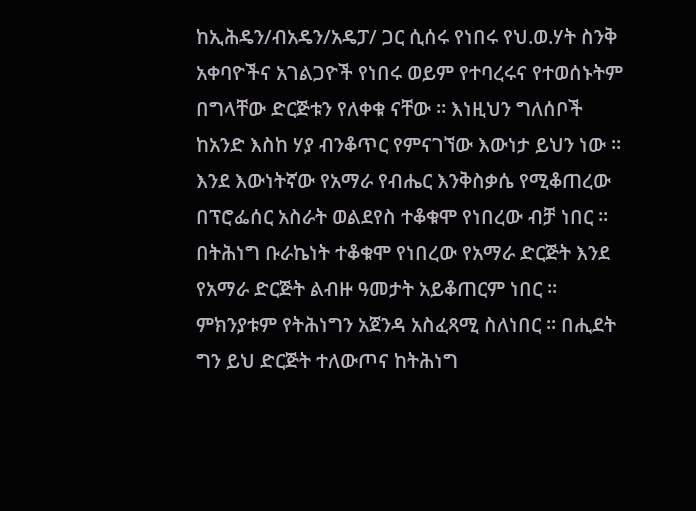ከኢሕዴን/ብአዴን/አዴፓ/ ጋር ሲሰሩ የነበሩ የህ.ወ.ሃት ስንቅ አቀባዮችና አገልጋዮች የነበሩ ወይም የተባረሩና የተወሰኑትም በግላቸው ድርጅቱን የለቀቁ ናቸው ። እነዚህን ግለሰቦች ከአንድ እስከ ሃያ ብንቆጥር የምናገኘው እውነታ ይህን ነው ። እንደ እውነትኛው የአማራ የብሔር እንቅስቃሴ የሚቆጠረው በፕሮፌሰር አስራት ወልደየስ ተቆቁሞ የነበረው ብቻ ነበር ። በትሕነግ ቡራኬነት ተቆቁሞ የነበረው የአማራ ድርጅት እንደ የአማራ ድርጅት ልብዙ ዓመታት አይቆጠርም ነበር ። ምክንያቱም የትሕነግን አጀንዳ አስፈጻሚ ስለነበር ። በሒደት ግን ይህ ድርጅት ተለውጦና ከትሕነግ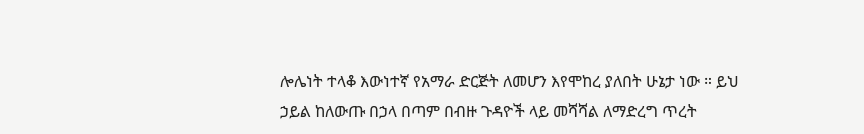ሎሌነት ተላቆ እውነተኛ የአማራ ድርጅት ለመሆን እየሞከረ ያለበት ሁኔታ ነው ። ይህ ኃይል ከለውጡ በኃላ በጣም በብዙ ጉዳዮች ላይ መሻሻል ለማድረግ ጥረት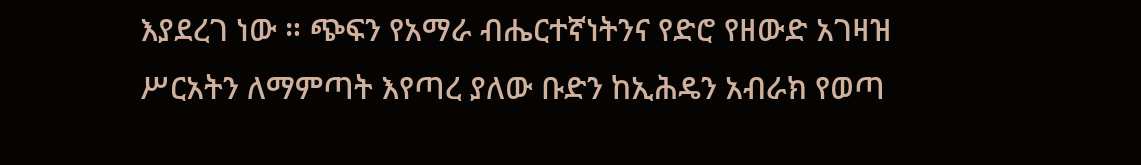እያደረገ ነው ። ጭፍን የአማራ ብሔርተኛነትንና የድሮ የዘውድ አገዛዝ ሥርአትን ለማምጣት እየጣረ ያለው ቡድን ከኢሕዴን አብራክ የወጣ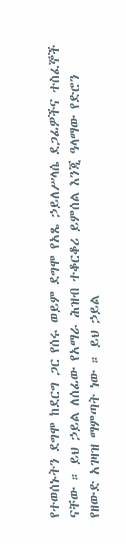የተወሰኑትን ደግሞ ከደርግ ጋር የሰሩ ወይም ደግሞ የአጼ ኃይለሥላሴ ደጋፊዎችና ተስፈኞች ናቸው ። ይህ ኃይል ለሰፊው የአማራ ሕዝብ ተቆርቆሪ ይምሰል እንጂ ዓላማው የድሮን የዘውድ አገዛዝ ማምጣት ነው ። ይህ ኃይል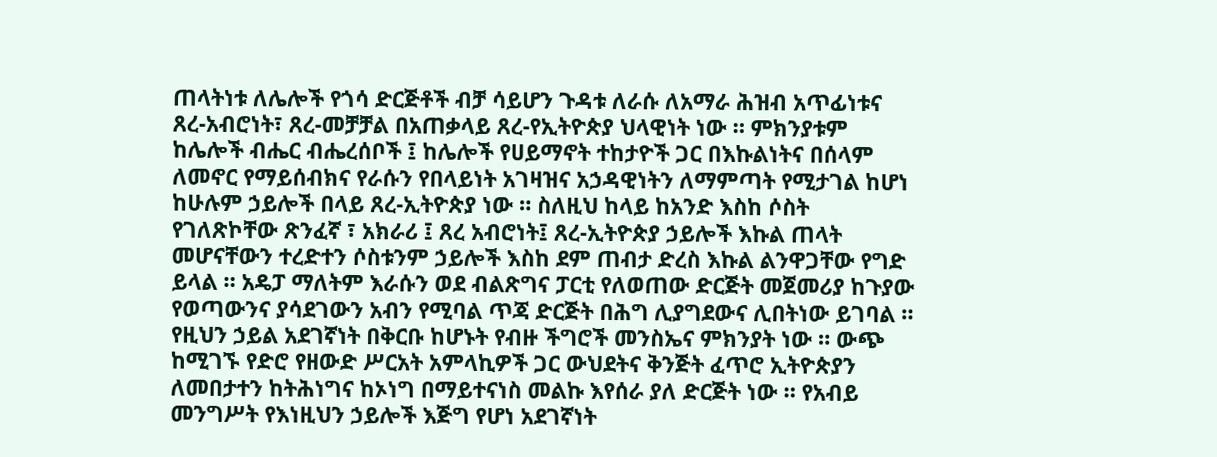ጠላትነቱ ለሌሎች የጎሳ ድርጅቶች ብቻ ሳይሆን ጉዳቱ ለራሱ ለአማራ ሕዝብ አጥፊነቱና ጸረ-አብሮነት፣ ጸረ-መቻቻል በአጠቃላይ ጸረ-የኢትዮጵያ ህላዊነት ነው ። ምክንያቱም ከሌሎች ብሔር ብሔረሰቦች ፤ ከሌሎች የሀይማኖት ተከታዮች ጋር በእኩልነትና በሰላም ለመኖር የማይሰብክና የራሱን የበላይነት አገዛዝና አኃዳዊነትን ለማምጣት የሚታገል ከሆነ ከሁሉም ኃይሎች በላይ ጸረ-ኢትዮጵያ ነው ። ስለዚህ ከላይ ከአንድ እስከ ሶስት የገለጽኮቸው ጽንፈኛ ፣ አክራሪ ፤ ጸረ አብሮነት፤ ጸረ-ኢትዮጵያ ኃይሎች እኩል ጠላት መሆናቸውን ተረድተን ሶስቱንም ኃይሎች እስከ ደም ጠብታ ድረስ እኩል ልንዋጋቸው የግድ ይላል ። አዴፓ ማለትም እራሱን ወደ ብልጽግና ፓርቲ የለወጠው ድርጅት መጀመሪያ ከጉያው የወጣውንና ያሳደገውን አብን የሚባል ጥጃ ድርጅት በሕግ ሊያግደውና ሊበትነው ይገባል ። የዚህን ኃይል አደገኛነት በቅርቡ ከሆኑት የብዙ ችግሮች መንስኤና ምክንያት ነው ። ውጭ ከሚገኙ የድሮ የዘውድ ሥርአት አምላኪዎች ጋር ውህደትና ቅንጅት ፈጥሮ ኢትዮጵያን ለመበታተን ከትሕነግና ከኦነግ በማይተናነስ መልኩ እየሰራ ያለ ድርጅት ነው ። የአብይ መንግሥት የእነዚህን ኃይሎች እጅግ የሆነ አደገኛነት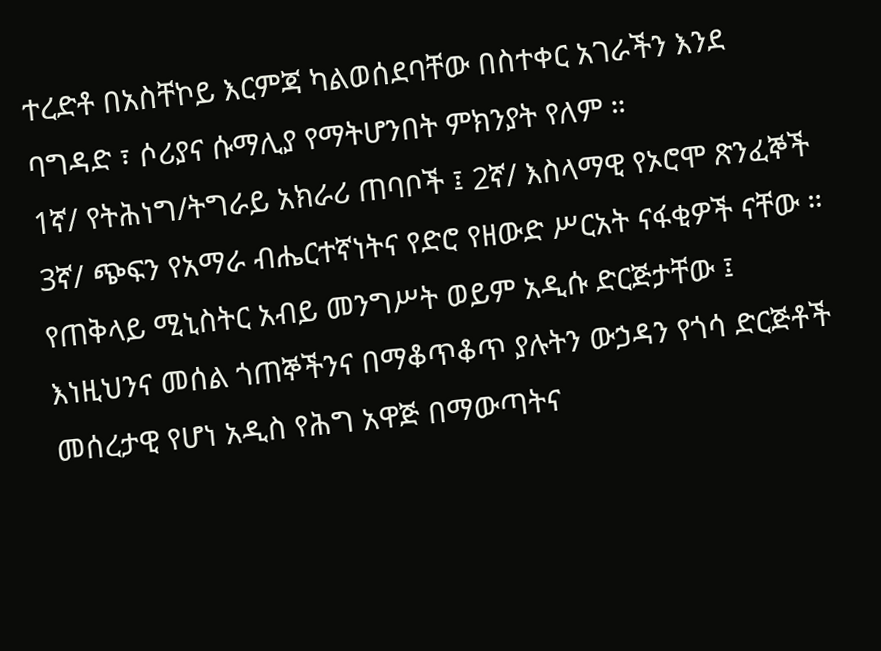ተረድቶ በአስቸኮይ እርምጃ ካልወሰደባቸው በስተቀር አገራችን እንደ ባግዳድ ፣ ሶሪያና ሱማሊያ የማትሆንበት ምክንያት የለም ።
1ኛ/ የትሕነግ/ትግራይ አክራሪ ጠባቦች ፤ 2ኛ/ እስላማዊ የኦሮሞ ጽንፈኞች
3ኛ/ ጭፍን የአማራ ብሔርተኛነትና የድሮ የዘውድ ሥርአት ናፋቂዎች ናቸው ።
የጠቅላይ ሚኒስትር አብይ መንግሥት ወይም አዲሱ ድርጅታቸው ፤ እነዚህንና መሰል ጎጠኞችንና በማቆጥቆጥ ያሉትን ውኃዳን የጎሳ ድርጅቶች መሰረታዊ የሆነ አዲስ የሕግ አዋጅ በማውጣትና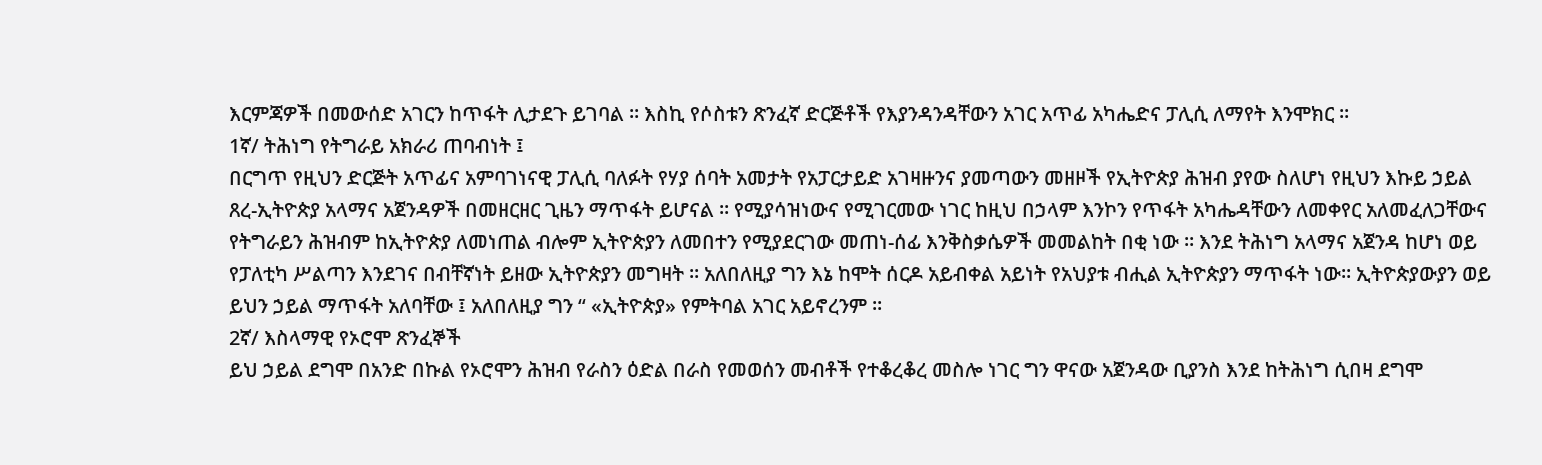እርምጃዎች በመውሰድ አገርን ከጥፋት ሊታደጉ ይገባል ። እስኪ የሶስቱን ጽንፈኛ ድርጅቶች የእያንዳንዳቸውን አገር አጥፊ አካሔድና ፓሊሲ ለማየት እንሞክር ።
1ኛ/ ትሕነግ የትግራይ አክራሪ ጠባብነት ፤
በርግጥ የዚህን ድርጅት አጥፊና አምባገነናዊ ፓሊሲ ባለፉት የሃያ ሰባት አመታት የአፓርታይድ አገዛዙንና ያመጣውን መዘዞች የኢትዮጵያ ሕዝብ ያየው ስለሆነ የዚህን እኩይ ኃይል ጸረ-ኢትዮጵያ አላማና አጀንዳዎች በመዘርዘር ጊዜን ማጥፋት ይሆናል ። የሚያሳዝነውና የሚገርመው ነገር ከዚህ በኃላም እንኮን የጥፋት አካሔዳቸውን ለመቀየር አለመፈለጋቸውና የትግራይን ሕዝብም ከኢትዮጵያ ለመነጠል ብሎም ኢትዮጵያን ለመበተን የሚያደርገው መጠነ-ሰፊ እንቅስቃሴዎች መመልከት በቂ ነው ። እንደ ትሕነግ አላማና አጀንዳ ከሆነ ወይ የፓለቲካ ሥልጣን እንደገና በብቸኛነት ይዘው ኢትዮጵያን መግዛት ። አለበለዚያ ግን እኔ ከሞት ሰርዶ አይብቀል አይነት የአህያቱ ብሒል ኢትዮጵያን ማጥፋት ነው። ኢትዮጵያውያን ወይ ይህን ኃይል ማጥፋት አለባቸው ፤ አለበለዚያ ግን “ «ኢትዮጵያ» የምትባል አገር አይኖረንም ።
2ኛ/ እስላማዊ የኦሮሞ ጽንፈኞች
ይህ ኃይል ደግሞ በአንድ በኩል የኦሮሞን ሕዝብ የራስን ዕድል በራስ የመወሰን መብቶች የተቆረቆረ መስሎ ነገር ግን ዋናው አጀንዳው ቢያንስ እንደ ከትሕነግ ሲበዛ ደግሞ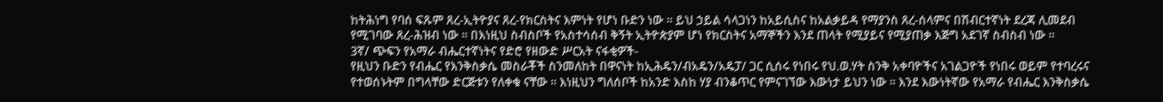ከትሕነግ የባሰ ፍጹም ጸረ-ኢትዮያና ጸረ-የክርስትና እምነት የሆነ ቡድን ነው ። ይህ ኃይል ሳላጋነን ከአይሲስና ከአልቃይዳ የማያንስ ጸረ-ሰላምና በሽብርተኛነት ደረጃ ሊመደብ የሚገባው ጸረ-ሕዝብ ነው ። በእነዚህ ስብስቦች የአስተሳሰብ ቅኝት ኢትዮጵያም ሆነ የክርስትና አማኞችን እንደ ጠላት የሚያይና የሚያጠቃ እጅግ አደገኛ ስብስብ ነው ።
3ኛ/ ጭፍን የአማራ ብሔርተኛነትና የድሮ የዘውድ ሥርአት ናፋቂዎች-
የዚህን ቡድን የብሔር የእንቅስቃሴ መስራቾች ስንመለከት በዋናነት ከኢሕዴን/ብአዴን/አዴፓ/ ጋር ሲሰሩ የነበሩ የህ.ወ.ሃት ስንቅ አቀባዮችና አገልጋዮች የነበሩ ወይም የተባረሩና የተወሰኑትም በግላቸው ድርጅቱን የለቀቁ ናቸው ። እነዚህን ግለሰቦች ከአንድ እስከ ሃያ ብንቆጥር የምናገኘው እውነታ ይህን ነው ። እንደ እውነትኛው የአማራ የብሔር እንቅስቃሴ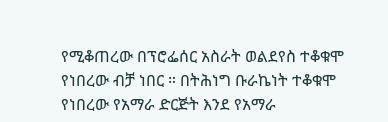የሚቆጠረው በፕሮፌሰር አስራት ወልደየስ ተቆቁሞ የነበረው ብቻ ነበር ። በትሕነግ ቡራኬነት ተቆቁሞ የነበረው የአማራ ድርጅት እንደ የአማራ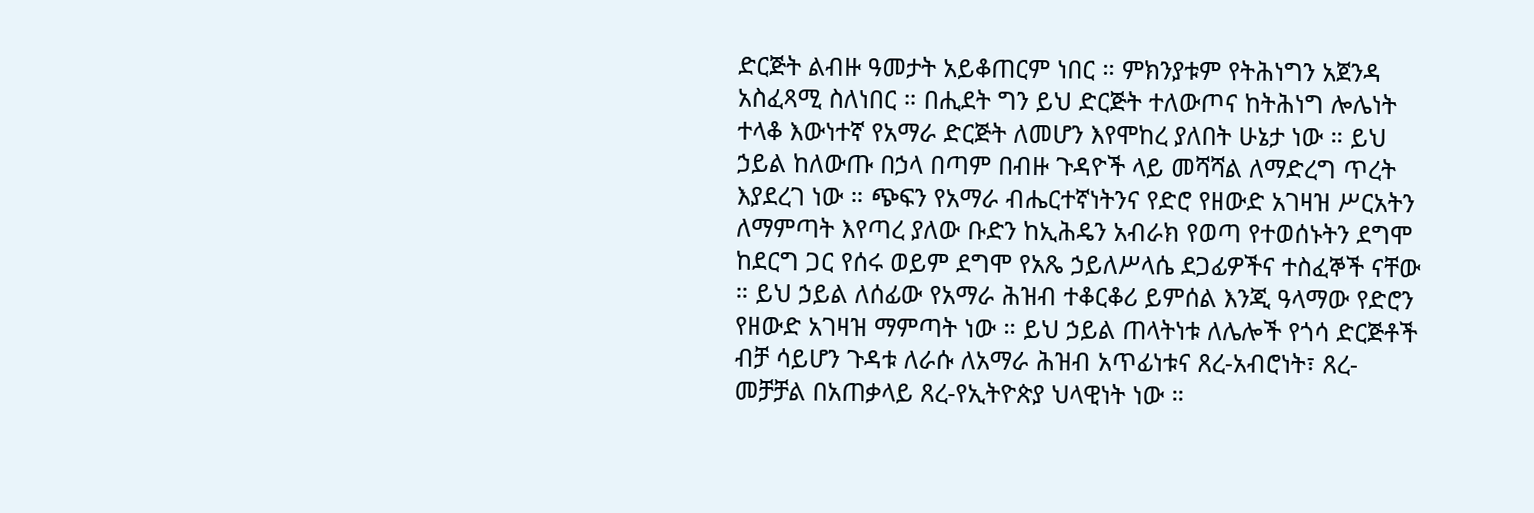ድርጅት ልብዙ ዓመታት አይቆጠርም ነበር ። ምክንያቱም የትሕነግን አጀንዳ አስፈጻሚ ስለነበር ። በሒደት ግን ይህ ድርጅት ተለውጦና ከትሕነግ ሎሌነት ተላቆ እውነተኛ የአማራ ድርጅት ለመሆን እየሞከረ ያለበት ሁኔታ ነው ። ይህ ኃይል ከለውጡ በኃላ በጣም በብዙ ጉዳዮች ላይ መሻሻል ለማድረግ ጥረት እያደረገ ነው ። ጭፍን የአማራ ብሔርተኛነትንና የድሮ የዘውድ አገዛዝ ሥርአትን ለማምጣት እየጣረ ያለው ቡድን ከኢሕዴን አብራክ የወጣ የተወሰኑትን ደግሞ ከደርግ ጋር የሰሩ ወይም ደግሞ የአጼ ኃይለሥላሴ ደጋፊዎችና ተስፈኞች ናቸው ። ይህ ኃይል ለሰፊው የአማራ ሕዝብ ተቆርቆሪ ይምሰል እንጂ ዓላማው የድሮን የዘውድ አገዛዝ ማምጣት ነው ። ይህ ኃይል ጠላትነቱ ለሌሎች የጎሳ ድርጅቶች ብቻ ሳይሆን ጉዳቱ ለራሱ ለአማራ ሕዝብ አጥፊነቱና ጸረ-አብሮነት፣ ጸረ-መቻቻል በአጠቃላይ ጸረ-የኢትዮጵያ ህላዊነት ነው ።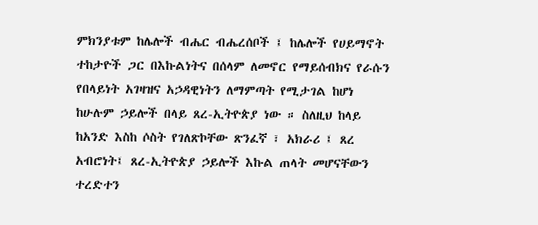ምክንያቱም ከሌሎች ብሔር ብሔረሰቦች ፤ ከሌሎች የሀይማኖት ተከታዮች ጋር በእኩልነትና በሰላም ለመኖር የማይሰብክና የራሱን የበላይነት አገዛዝና አኃዳዊነትን ለማምጣት የሚታገል ከሆነ ከሁሉም ኃይሎች በላይ ጸረ-ኢትዮጵያ ነው ። ስለዚህ ከላይ ከአንድ እስከ ሶስት የገለጽኮቸው ጽንፈኛ ፣ አክራሪ ፤ ጸረ አብሮነት፤ ጸረ-ኢትዮጵያ ኃይሎች እኩል ጠላት መሆናቸውን ተረድተን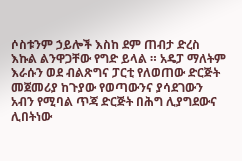ሶስቱንም ኃይሎች እስከ ደም ጠብታ ድረስ እኩል ልንዋጋቸው የግድ ይላል ። አዴፓ ማለትም እራሱን ወደ ብልጽግና ፓርቲ የለወጠው ድርጅት መጀመሪያ ከጉያው የወጣውንና ያሳደገውን አብን የሚባል ጥጃ ድርጅት በሕግ ሊያግደውና ሊበትነው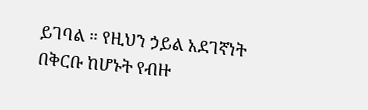ይገባል ። የዚህን ኃይል አደገኛነት በቅርቡ ከሆኑት የብዙ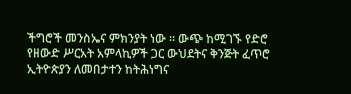ችግሮች መንስኤና ምክንያት ነው ። ውጭ ከሚገኙ የድሮ የዘውድ ሥርአት አምላኪዎች ጋር ውህደትና ቅንጅት ፈጥሮ ኢትዮጵያን ለመበታተን ከትሕነግና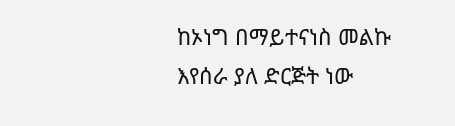ከኦነግ በማይተናነስ መልኩ እየሰራ ያለ ድርጅት ነው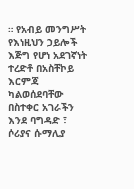። የአብይ መንግሥት የእነዚህን ኃይሎች እጅግ የሆነ አደገኛነት ተረድቶ በአስቸኮይ እርምጃ ካልወሰደባቸው በስተቀር አገራችን እንደ ባግዳድ ፣ ሶሪያና ሱማሊያ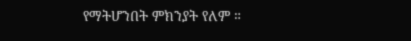የማትሆንበት ምክንያት የለም ።